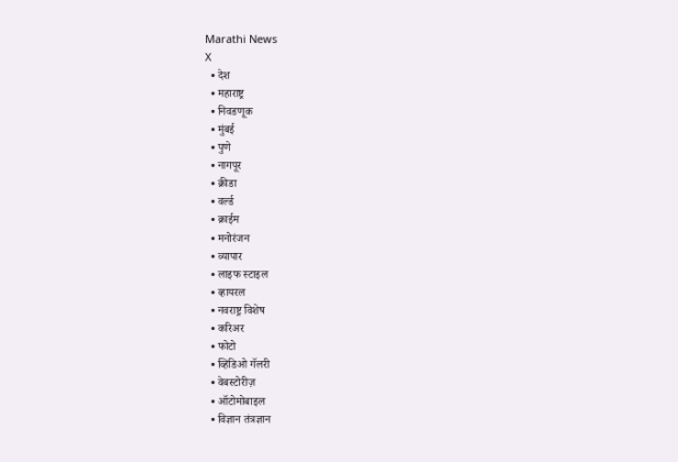Marathi News
X
  • देश
  • महाराष्ट्र
  • निवडणूक
  • मुंबई
  • पुणे
  • नागपूर
  • क्रीडा
  • वर्ल्ड
  • क्राईम
  • मनोरंजन
  • व्यापार
  • लाइफ स्टाइल
  • व्हायरल
  • नवराष्ट्र विशेष
  • करिअर
  • फोटो
  • व्हिडिओ गॅलरी
  • वेबस्टोरीज़
  • ऑटोमोबाइल
  • विज्ञान तंत्रज्ञान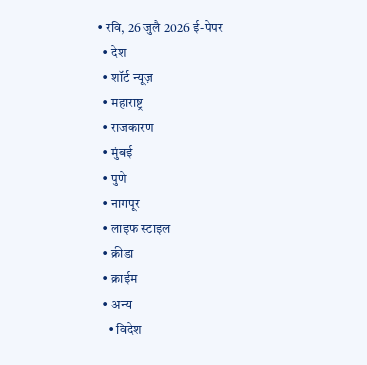• रवि, 26 जुलै 2026 ई-पेपर
  • देश
  • शॉर्ट न्यूज़
  • महाराष्ट्र
  • राजकारण
  • मुंबई
  • पुणे
  • नागपूर
  • लाइफ स्टाइल
  • क्रीडा
  • क्राईम
  • अन्य
    • विदेश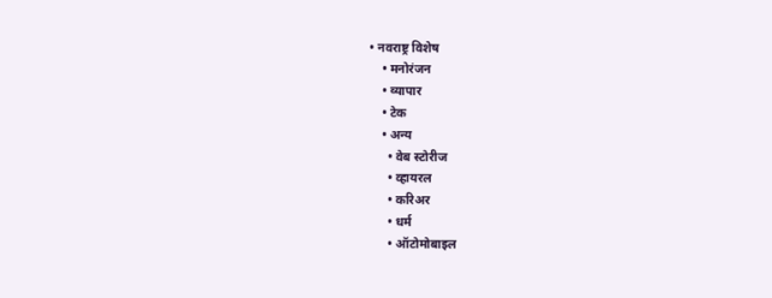• नवराष्ट्र विशेष
    • मनोरंजन
    • व्यापार
    • टेक
    • अन्य
      • वेब स्टोरीज
      • व्हायरल
      • करिअर
      • धर्म
      • ऑटोमोबाइल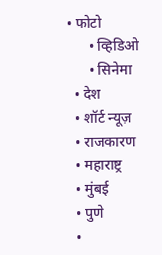• फोटो
      • व्हिडिओ
      • सिनेमा
  • देश
  • शॉर्ट न्यूज़
  • राजकारण
  • महाराष्ट्र
  • मुंबई
  • पुणे
  •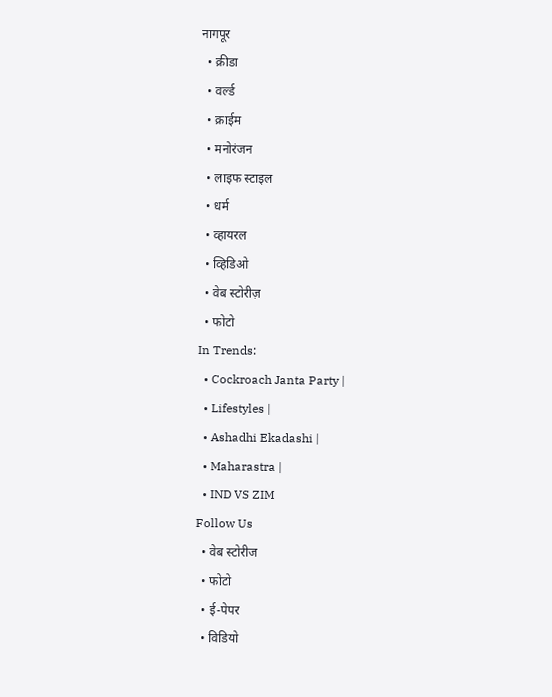नागपूर
  • क्रीडा
  • वर्ल्ड
  • क्राईम
  • मनोरंजन
  • लाइफ स्टाइल
  • धर्म
  • व्हायरल
  • व्हिडिओ
  • वेब स्टोरीज़
  • फोटो
In Trends:
  • Cockroach Janta Party |
  • Lifestyles |
  • Ashadhi Ekadashi |
  • Maharastra |
  • IND VS ZIM
Follow Us
  • वेब स्टोरीज
  • फोटो
  • ई-पेपर
  • विडियो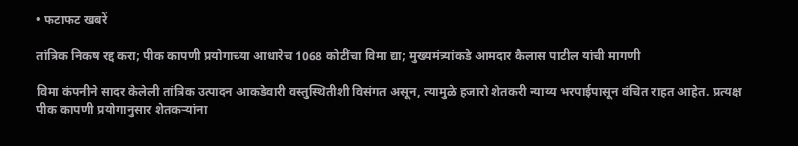• फटाफट खबरें

तांत्रिक निकष रद्द करा; पीक कापणी प्रयोगाच्या आधारेच 1068 कोटींचा विमा द्या; मुख्यमंत्र्यांकडे आमदार कैलास पाटील यांची मागणी

विमा कंपनीने सादर केलेली तांत्रिक उत्पादन आकडेवारी वस्तुस्थितीशी विसंगत असून, त्यामुळे हजारो शेतकरी न्याय्य भरपाईपासून वंचित राहत आहेत. प्रत्यक्ष पीक कापणी प्रयोगानुसार शेतकऱ्यांना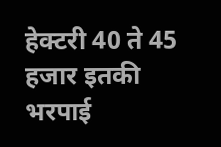हेक्टरी 40 ते 45 हजार इतकी भरपाई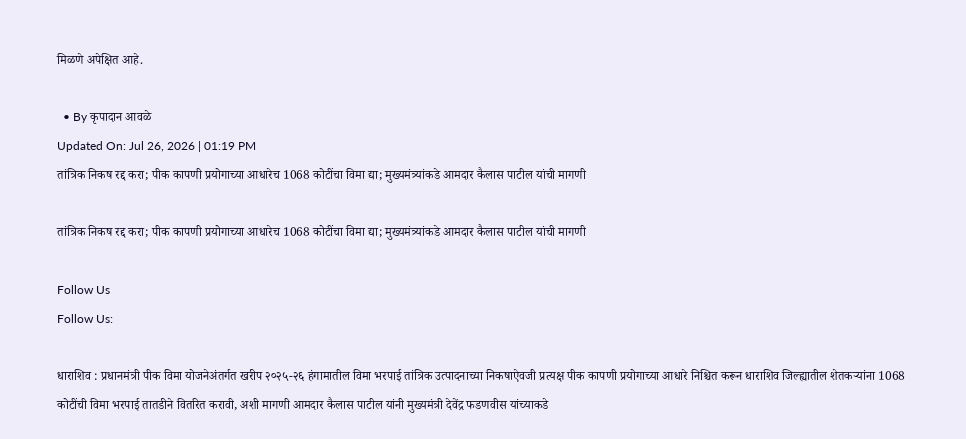मिळणे अपेक्षित आहे.

  • By कृपादान आवळे
Updated On: Jul 26, 2026 | 01:19 PM
तांत्रिक निकष रद्द करा; पीक कापणी प्रयोगाच्या आधारेच 1068 कोटींचा विमा द्या; मुख्यमंत्र्यांकडे आमदार कैलास पाटील यांची मागणी

तांत्रिक निकष रद्द करा; पीक कापणी प्रयोगाच्या आधारेच 1068 कोटींचा विमा द्या; मुख्यमंत्र्यांकडे आमदार कैलास पाटील यांची मागणी

Follow Us
Follow Us:

धाराशिव : प्रधानमंत्री पीक विमा योजनेअंतर्गत खरीप २०२५-२६ हंगामातील विमा भरपाई तांत्रिक उत्पादनाच्या निकषाऐवजी प्रत्यक्ष पीक कापणी प्रयोगाच्या आधारे निश्चित करून धाराशिव जिल्ह्यातील शेतकऱ्यांना 1068 कोटींची विमा भरपाई तातडीने वितरित करावी, अशी मागणी आमदार कैलास पाटील यांनी मुख्यमंत्री देवेंद्र फडणवीस यांच्याकडे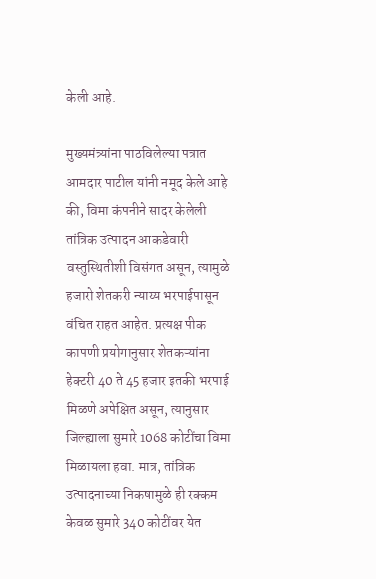केली आहे.

मुख्यमंत्र्यांना पाठविलेल्या पत्रात आमदार पाटील यांनी नमूद केले आहे की, विमा कंपनीने सादर केलेली तांत्रिक उत्पादन आकडेवारी वस्तुस्थितीशी विसंगत असून, त्यामुळे हजारो शेतकरी न्याय्य भरपाईपासून वंचित राहत आहेत. प्रत्यक्ष पीक कापणी प्रयोगानुसार शेतकऱ्यांना हेक्टरी 40 ते 45 हजार इतकी भरपाई मिळणे अपेक्षित असून, त्यानुसार जिल्ह्याला सुमारे 1068 कोटींचा विमा मिळायला हवा. मात्र, तांत्रिक उत्पादनाच्या निकषामुळे ही रक्कम केवळ सुमारे 340 कोटींवर येत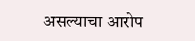असल्याचा आरोप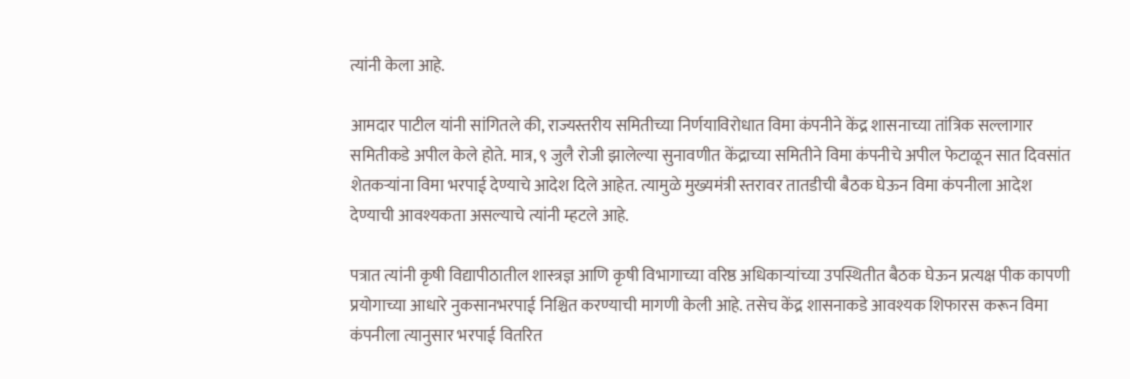त्यांनी केला आहे.

आमदार पाटील यांनी सांगितले की, राज्यस्तरीय समितीच्या निर्णयाविरोधात विमा कंपनीने केंद्र शासनाच्या तांत्रिक सल्लागार समितीकडे अपील केले होते. मात्र, ९ जुलै रोजी झालेल्या सुनावणीत केंद्राच्या समितीने विमा कंपनीचे अपील फेटाळून सात दिवसांत शेतकऱ्यांना विमा भरपाई देण्याचे आदेश दिले आहेत. त्यामुळे मुख्यमंत्री स्तरावर तातडीची बैठक घेऊन विमा कंपनीला आदेश देण्याची आवश्यकता असल्याचे त्यांनी म्हटले आहे.

पत्रात त्यांनी कृषी विद्यापीठातील शास्त्रज्ञ आणि कृषी विभागाच्या वरिष्ठ अधिकाऱ्यांच्या उपस्थितीत बैठक घेऊन प्रत्यक्ष पीक कापणी प्रयोगाच्या आधारे नुकसानभरपाई निश्चित करण्याची मागणी केली आहे. तसेच केंद्र शासनाकडे आवश्यक शिफारस करून विमा कंपनीला त्यानुसार भरपाई वितरित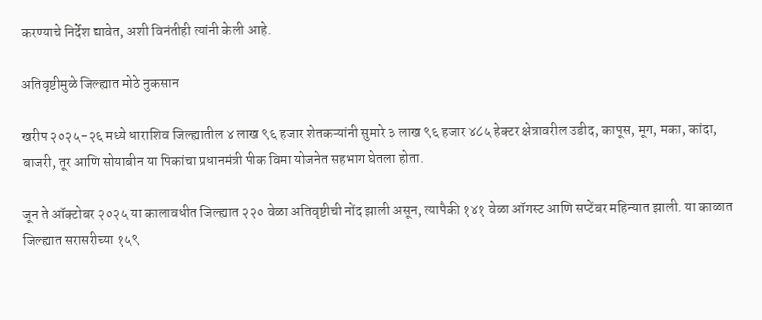करण्याचे निर्देश द्यावेत, अशी विनंतीही त्यांनी केली आहे.

अतिवृष्टीमुळे जिल्ह्यात मोठे नुकसान

खरीप २०२५-२६ मध्ये धाराशिव जिल्ह्यातील ४ लाख ९६ हजार शेतकऱ्यांनी सुमारे ३ लाख ९६ हजार ४८५ हेक्टर क्षेत्रावरील उडीद, कापूस, मूग, मका, कांदा, बाजरी, तूर आणि सोयाबीन या पिकांचा प्रधानमंत्री पीक विमा योजनेत सहभाग घेतला होता.

जून ते ऑक्टोबर २०२५ या कालावधीत जिल्ह्यात २२० वेळा अतिवृष्टीची नोंद झाली असून, त्यापैकी १४१ वेळा ऑगस्ट आणि सप्टेंबर महिन्यात झाली. या काळात जिल्ह्यात सरासरीच्या १५९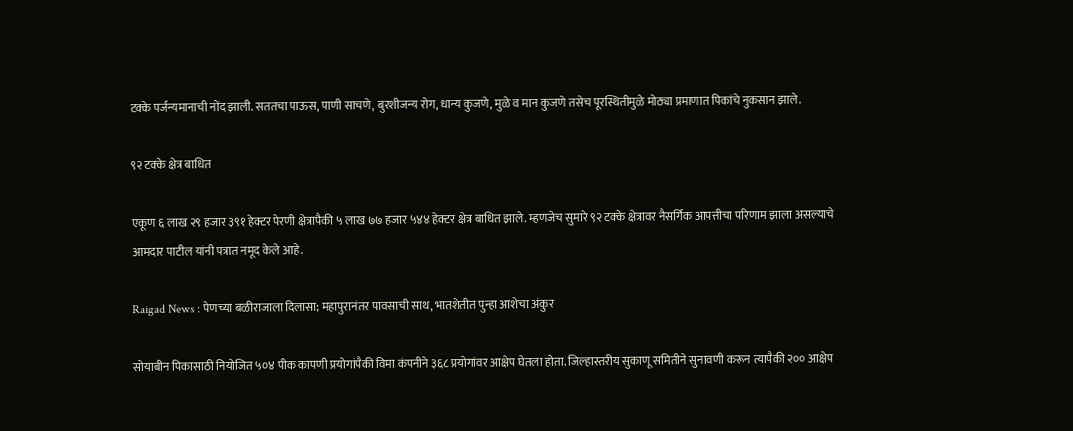टक्के पर्जन्यमानाची नोंद झाली. सततचा पाऊस, पाणी साचणे, बुरशीजन्य रोग, धान्य कुजणे, मुळे व मान कुजणे तसेच पूरस्थितीमुळे मोठ्या प्रमाणात पिकांचे नुकसान झाले.

९२ टक्के क्षेत्र बाधित

एकूण ६ लाख २९ हजार ३९१ हेक्टर पेरणी क्षेत्रापैकी ५ लाख ७७ हजार ५४४ हेक्टर क्षेत्र बाधित झाले. म्हणजेच सुमारे ९२ टक्के क्षेत्रावर नैसर्गिक आपत्तीचा परिणाम झाला असल्याचे आमदार पाटील यांनी पत्रात नमूद केले आहे.

Raigad News : पेणच्या बळीराजाला दिलासा; महापुरानंतर पावसाची साथ, भातशेतीत पुन्हा आशेचा अंकुर

सोयाबीन पिकासाठी नियोजित ५०४ पीक कापणी प्रयोगांपैकी विमा कंपनीने ३६८ प्रयोगांवर आक्षेप घेतला होता. जिल्हास्तरीय सुकाणू समितीने सुनावणी करून त्यापैकी २०० आक्षेप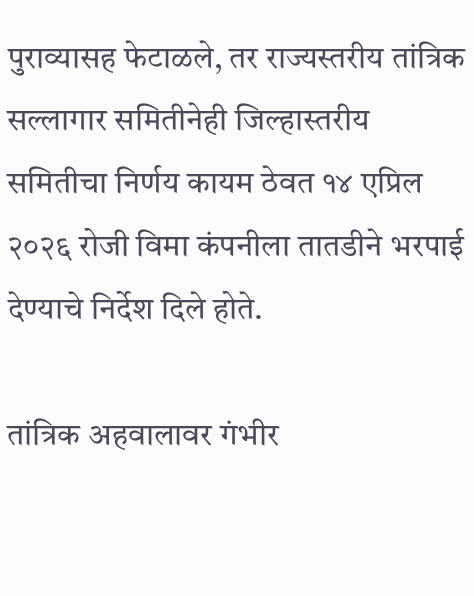पुराव्यासह फेटाळले, तर राज्यस्तरीय तांत्रिक सल्लागार समितीनेही जिल्हास्तरीय समितीचा निर्णय कायम ठेवत १४ एप्रिल २०२६ रोजी विमा कंपनीला तातडीने भरपाई देण्याचे निर्देश दिले होते.

तांत्रिक अहवालावर गंभीर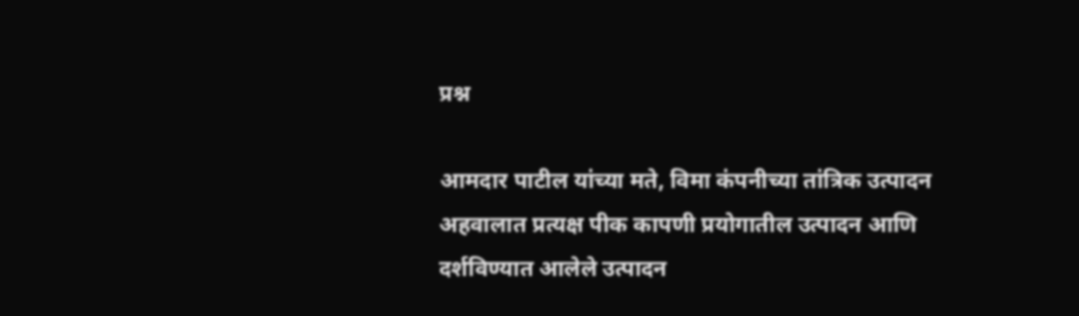प्रश्न

आमदार पाटील यांच्या मते, विमा कंपनीच्या तांत्रिक उत्पादन अहवालात प्रत्यक्ष पीक कापणी प्रयोगातील उत्पादन आणि दर्शविण्यात आलेले उत्पादन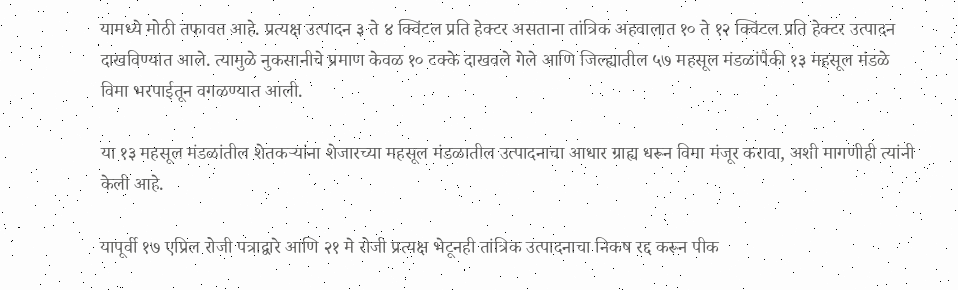यामध्ये मोठी तफावत आहे. प्रत्यक्ष उत्पादन ३ ते ४ क्विंटल प्रति हेक्टर असताना तांत्रिक अहवालात १० ते १२ क्विंटल प्रति हेक्टर उत्पादन दाखविण्यात आले. त्यामुळे नुकसानीचे प्रमाण केवळ १० टक्के दाखवले गेले आणि जिल्ह्यातील ५७ महसूल मंडळांपैकी १३ महसूल मंडळे विमा भरपाईतून वगळण्यात आली.

या १३ महसूल मंडळांतील शेतकऱ्यांना शेजारच्या महसूल मंडळातील उत्पादनाचा आधार ग्राह्य धरून विमा मंजूर करावा, अशी मागणीही त्यांनी केली आहे.

यापूर्वी १७ एप्रिल रोजी पत्राद्वारे आणि २१ मे रोजी प्रत्यक्ष भेटूनही तांत्रिक उत्पादनाचा निकष रद्द करून पीक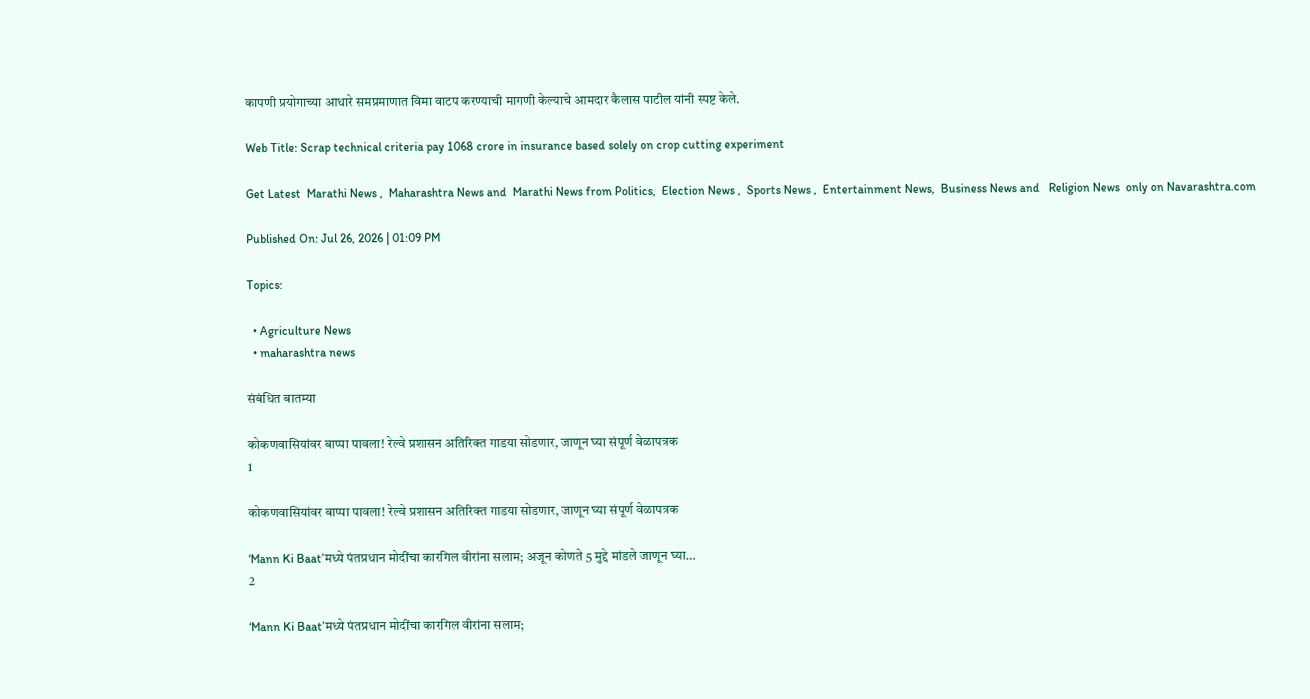कापणी प्रयोगाच्या आधारे समप्रमाणात विमा वाटप करण्याची मागणी केल्याचे आमदार कैलास पाटील यांनी स्पष्ट केले.

Web Title: Scrap technical criteria pay 1068 crore in insurance based solely on crop cutting experiment

Get Latest  Marathi News ,  Maharashtra News and  Marathi News from Politics,  Election News ,  Sports News ,  Entertainment News,  Business News and   Religion News  only on Navarashtra.com

Published On: Jul 26, 2026 | 01:09 PM

Topics:

  • Agriculture News
  • maharashtra news

संबंधित बातम्या

कोकणवासियांवर बाप्पा पावला! रेल्वे प्रशासन अतिरिक्त गाडया सोडणार, जाणून घ्या संपूर्ण वेळापत्रक
1

कोकणवासियांवर बाप्पा पावला! रेल्वे प्रशासन अतिरिक्त गाडया सोडणार, जाणून घ्या संपूर्ण वेळापत्रक

‘Mann Ki Baat’मध्ये पंतप्रधान मोदींचा कारगिल वीरांना सलाम; अजून कोणते 5 मुद्दे मांडले जाणून घ्या…
2

‘Mann Ki Baat’मध्ये पंतप्रधान मोदींचा कारगिल वीरांना सलाम;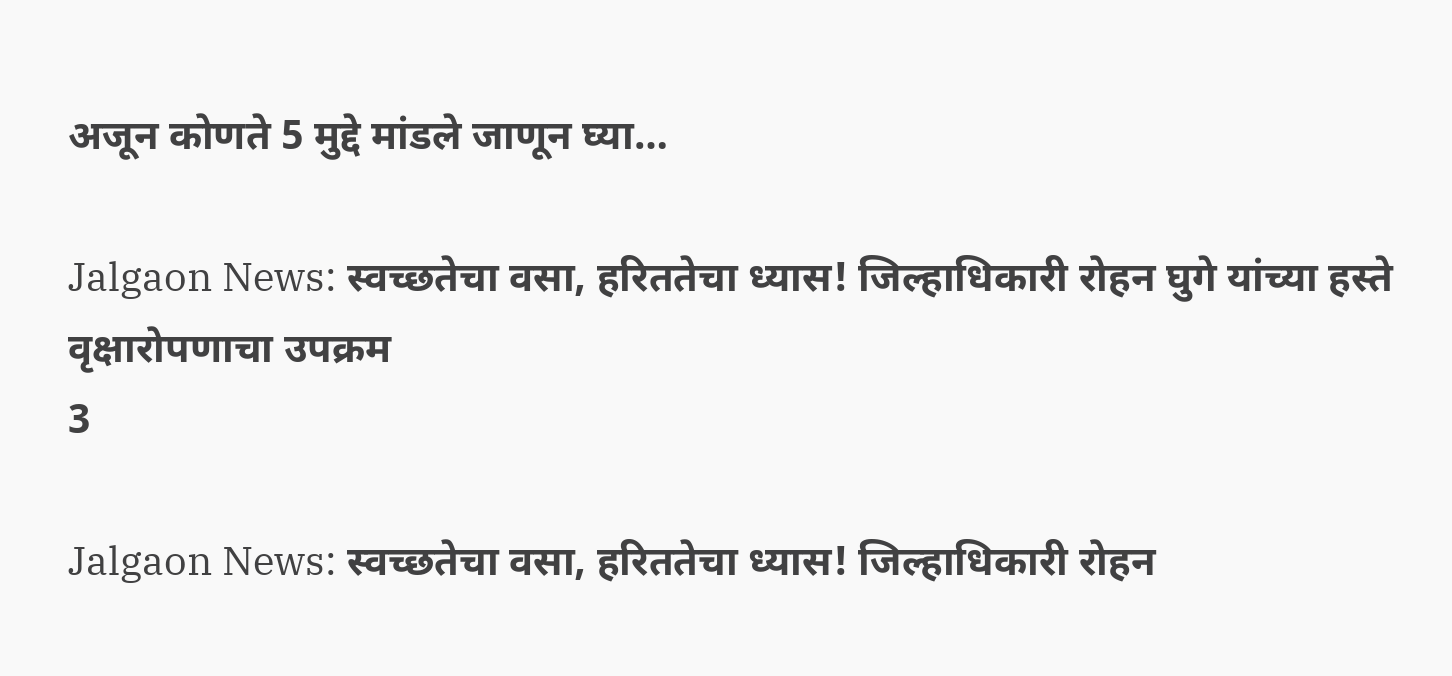अजून कोणते 5 मुद्दे मांडले जाणून घ्या…

Jalgaon News: स्वच्छतेचा वसा, हरिततेचा ध्यास! जिल्हाधिकारी रोहन घुगे यांच्या हस्ते वृक्षारोपणाचा उपक्रम
3

Jalgaon News: स्वच्छतेचा वसा, हरिततेचा ध्यास! जिल्हाधिकारी रोहन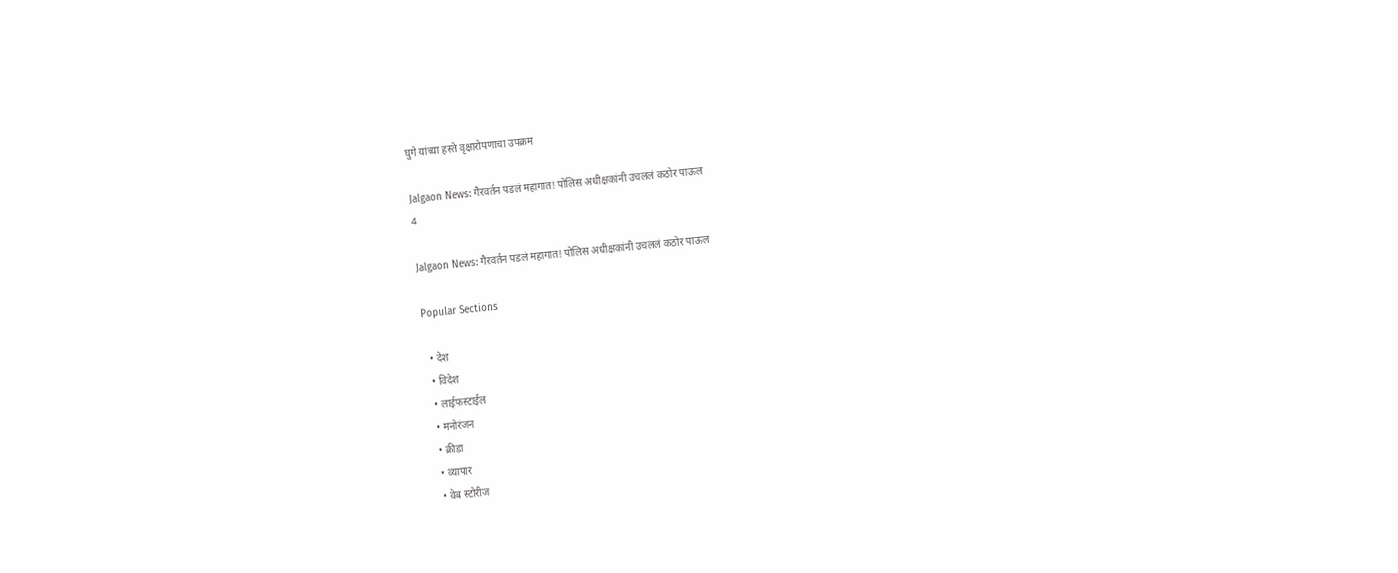घुगे यांच्या हस्ते वृक्षारोपणाचा उपक्रम

Jalgaon News: गैरवर्तन पडलं महागात! पोलिस अधीक्षकांनी उचललं कठोर पाऊल
4

Jalgaon News: गैरवर्तन पडलं महागात! पोलिस अधीक्षकांनी उचललं कठोर पाऊल

Popular Sections

  • देश
  • विदेश
  • लाईफस्टाईल
  • मनोरंजन
  • क्रीडा
  • व्यापार
  • वेब स्टोरीज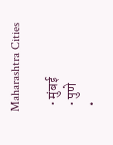Maharashtra Cities

  • मुंबई
  • पुणे
  •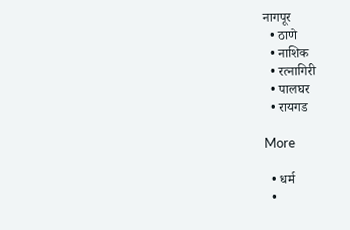नागपूर
  • ठाणे
  • नाशिक
  • रत्नागिरी
  • पालघर
  • रायगड

More

  • धर्म
  •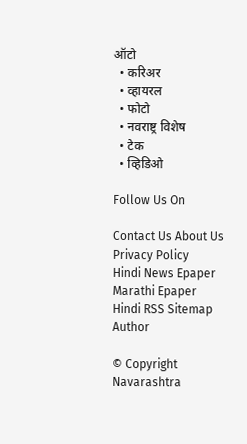ऑटो
  • करिअर
  • व्हायरल
  • फोटो
  • नवराष्ट्र विशेष
  • टेक
  • व्हिडिओ

Follow Us On

Contact Us About Us Privacy Policy
Hindi News Epaper Marathi Epaper Hindi RSS Sitemap Author

© Copyright Navarashtra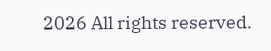2026 All rights reserved.